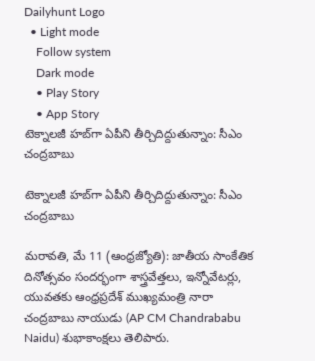Dailyhunt Logo
  • Light mode
    Follow system
    Dark mode
    • Play Story
    • App Story
టెక్నాలజీ హబ్‌గా ఏపీని తీర్చిదిద్దుతున్నాం: సీఎం చంద్రబాబు

టెక్నాలజీ హబ్‌గా ఏపీని తీర్చిదిద్దుతున్నాం: సీఎం చంద్రబాబు

మరావతి, మే 11 (ఆంధ్రజ్యోతి): జాతీయ సాంకేతిక దినోత్సవం సందర్భంగా శాస్త్రవేత్తలు, ఇన్నోవేటర్లు, యువతకు ఆంధ్రప్రదేశ్ ముఖ్యమంత్రి నారా చంద్రబాబు నాయుడు (AP CM Chandrababu Naidu) శుభాకాంక్షలు తెలిపారు.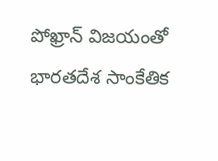పోఖ్రాన్ విజయంతో భారతదేశ సాంకేతిక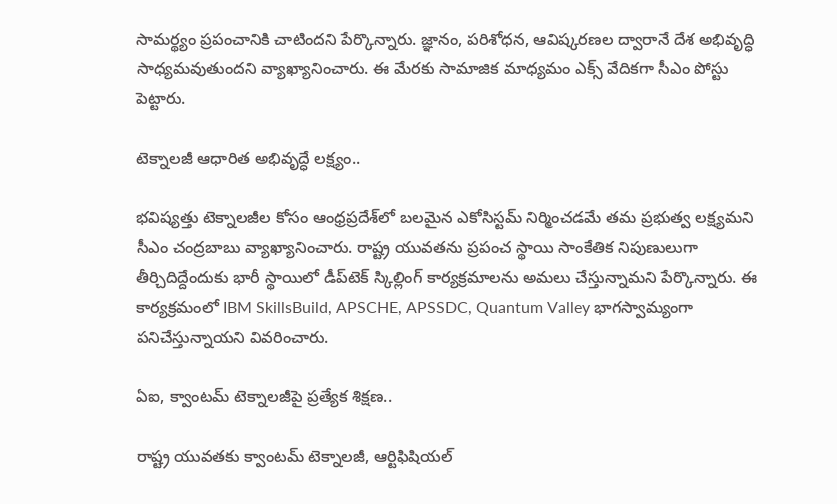సామర్థ్యం ప్రపంచానికి చాటిందని పేర్కొన్నారు. జ్ఞానం, పరిశోధన, ఆవిష్కరణల ద్వారానే దేశ అభివృద్ధి సాధ్యమవుతుందని వ్యాఖ్యానించారు. ఈ మేరకు సామాజిక మాధ్యమం ఎక్స్ వేదికగా సీఎం పోస్టు పెట్టారు.

టెక్నాలజీ ఆధారిత అభివృద్ధే లక్ష్యం..

భవిష్యత్తు టెక్నాలజీల కోసం ఆంధ్రప్రదేశ్‌లో బలమైన ఎకోసిస్టమ్ నిర్మించడమే తమ ప్రభుత్వ లక్ష్యమని సీఎం చంద్రబాబు వ్యాఖ్యానించారు. రాష్ట్ర యువతను ప్రపంచ స్థాయి సాంకేతిక నిపుణులుగా తీర్చిదిద్దేందుకు భారీ స్థాయిలో డీప్‌టెక్ స్కిల్లింగ్ కార్యక్రమాలను అమలు చేస్తున్నామని పేర్కొన్నారు. ఈ కార్యక్రమంలో IBM SkillsBuild, APSCHE, APSSDC, Quantum Valley భాగస్వామ్యంగా పనిచేస్తున్నాయని వివరించారు.

ఏఐ, క్వాంటమ్ టెక్నాలజీపై ప్రత్యేక శిక్షణ..

రాష్ట్ర యువతకు క్వాంటమ్ టెక్నాలజీ, ఆర్టిఫిషియల్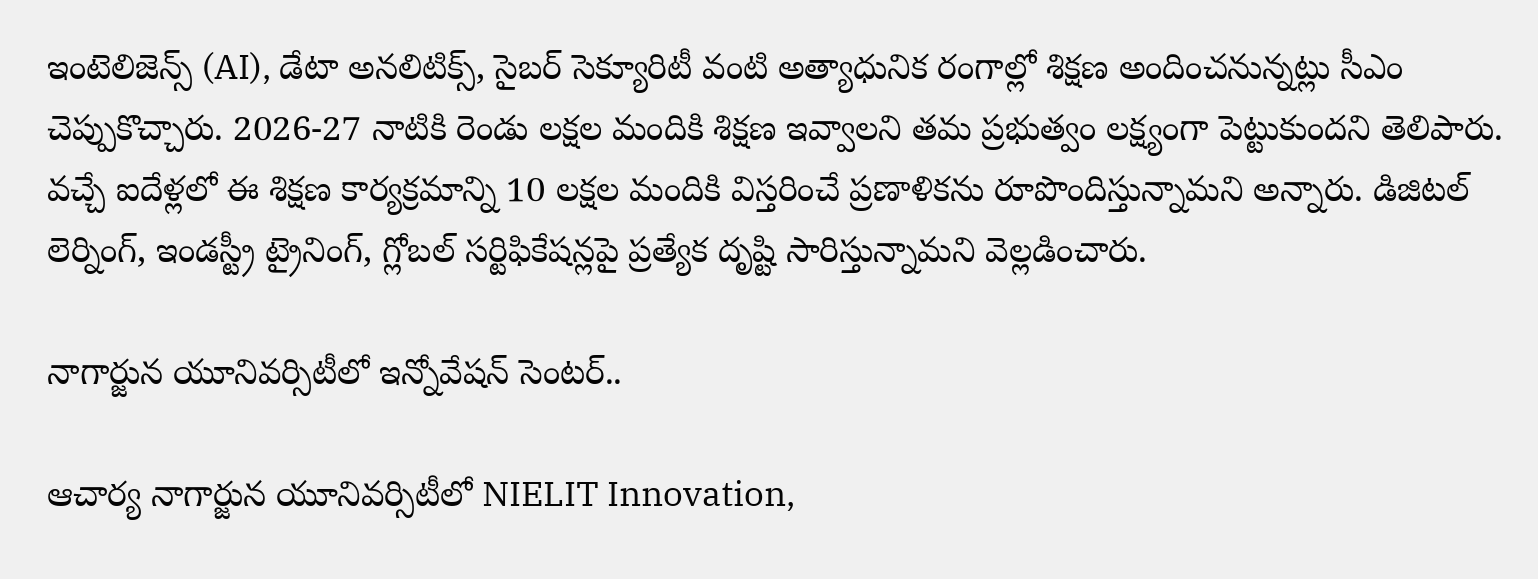ఇంటెలిజెన్స్ (AI), డేటా అనలిటిక్స్, సైబర్ సెక్యూరిటీ వంటి అత్యాధునిక రంగాల్లో శిక్షణ అందించనున్నట్లు సీఎం చెప్పుకొచ్చారు. 2026-27 నాటికి రెండు లక్షల మందికి శిక్షణ ఇవ్వాలని తమ ప్రభుత్వం లక్ష్యంగా పెట్టుకుందని తెలిపారు. వచ్చే ఐదేళ్లలో ఈ శిక్షణ కార్యక్రమాన్ని 10 లక్షల మందికి విస్తరించే ప్రణాళికను రూపొందిస్తున్నామని అన్నారు. డిజిటల్ లెర్నింగ్, ఇండస్ట్రీ ట్రైనింగ్, గ్లోబల్ సర్టిఫికేషన్లపై ప్రత్యేక దృష్టి సారిస్తున్నామని వెల్లడించారు.

నాగార్జున యూనివర్సిటీలో ఇన్నోవేషన్ సెంటర్..

ఆచార్య నాగార్జున యూనివర్సిటీలో NIELIT Innovation,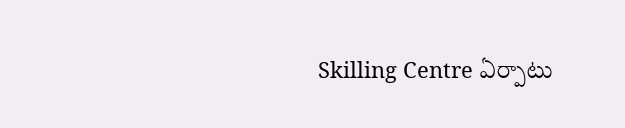Skilling Centre ఏర్పాటు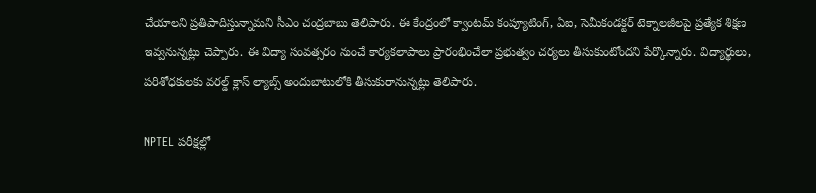చేయాలని ప్రతిపాదిస్తున్నామని సీఎం చంద్రబాబు తెలిపారు. ఈ కేంద్రంలో క్వాంటమ్ కంప్యూటింగ్, ఏఐ, సెమీకండక్టర్ టెక్నాలజీలపై ప్రత్యేక శిక్షణ ఇవ్వనున్నట్లు చెప్పారు. ఈ విద్యా సంవత్సరం నుంచే కార్యకలాపాలు ప్రారంభించేలా ప్రభుత్వం చర్యలు తీసుకుంటోందని పేర్కొన్నారు. విద్యార్థులు, పరిశోధకులకు వరల్డ్ క్లాస్ ల్యాబ్స్ అందుబాటులోకి తీసుకురానున్నట్లు తెలిపారు.

NPTEL పరీక్షల్లో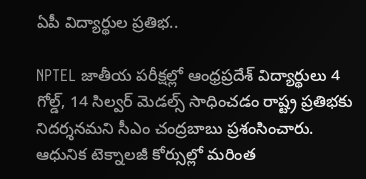ఏపీ విద్యార్థుల ప్రతిభ..

NPTEL జాతీయ పరీక్షల్లో ఆంధ్రప్రదేశ్ విద్యార్థులు 4 గోల్డ్, 14 సిల్వర్ మెడల్స్ సాధించడం రాష్ట్ర ప్రతిభకు నిదర్శనమని సీఎం చంద్రబాబు ప్రశంసించారు. ఆధునిక టెక్నాలజీ కోర్సుల్లో మరింత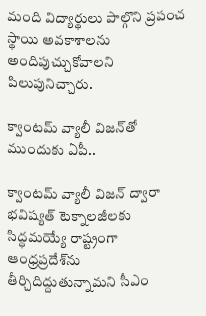మంది విద్యార్థులు పాల్గొని ప్రపంచ స్థాయి అవకాశాలను అందిపుచ్చుకోవాలని పిలుపునిచ్చారు.

క్వాంటమ్ వ్యాలీ విజన్‌తో ముందుకు ఏపీ..

క్వాంటమ్ వ్యాలీ విజన్ ద్వారా భవిష్యత్ టెక్నాలజీలకు సిద్ధమయ్యే రాష్ట్రంగా ఆంధ్రప్రదేశ్‌ను తీర్చిదిద్దుతున్నామని సీఎం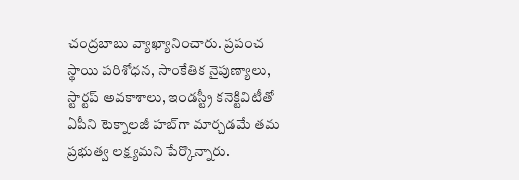చంద్రబాబు వ్యాఖ్యానించారు. ప్రపంచ స్థాయి పరిశోధన, సాంకేతిక నైపుణ్యాలు, స్టార్టప్ అవకాశాలు, ఇండస్ట్రీ కనెక్టివిటీతో ఏపీని టెక్నాలజీ హబ్‌గా మార్చడమే తమ ప్రభుత్వ లక్ష్యమని పేర్కొన్నారు.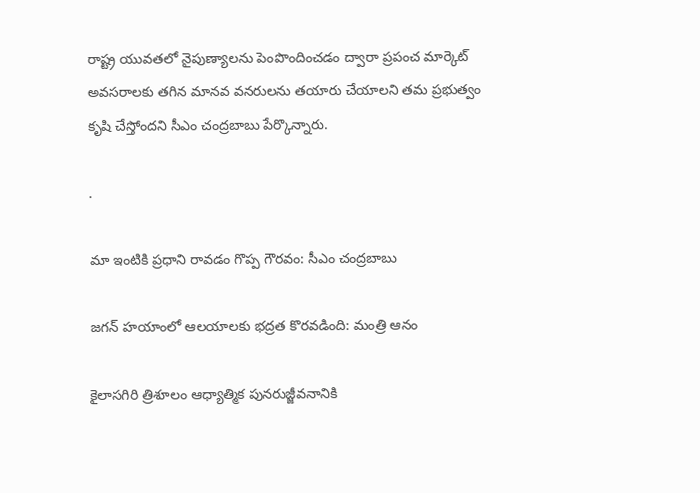రాష్ట్ర యువతలో నైపుణ్యాలను పెంపొందించడం ద్వారా ప్రపంచ మార్కెట్ అవసరాలకు తగిన మానవ వనరులను తయారు చేయాలని తమ ప్రభుత్వం కృషి చేస్తోందని సీఎం చంద్రబాబు పేర్కొన్నారు.

.

మా ఇంటికి ప్రధాని రావడం గొప్ప గౌరవం: సీఎం చంద్రబాబు

జగన్ హయాంలో ఆలయాలకు భద్రత కొరవడింది: మంత్రి ఆనం

కైలాసగిరి త్రిశూలం ఆధ్యాత్మిక పునరుజ్జీవనానికి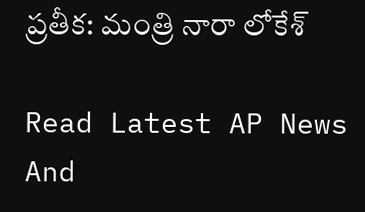ప్రతీక: మంత్రి నారా లోకేశ్

Read Latest AP News And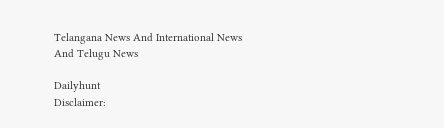Telangana News And International News And Telugu News

Dailyhunt
Disclaimer: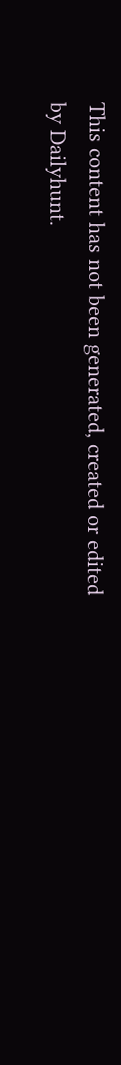This content has not been generated, created or edited by Dailyhunt.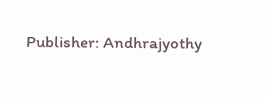Publisher: Andhrajyothy